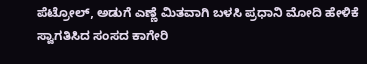ಪೆಟ್ರೋಲ್, ಅಡುಗೆ ಎಣ್ಣೆ ಮಿತವಾಗಿ ಬಳಸಿ ಪ್ರಧಾನಿ ಮೋದಿ ಹೇಳಿಕೆ ಸ್ವಾಗತಿಸಿದ ಸಂಸದ ಕಾಗೇರಿ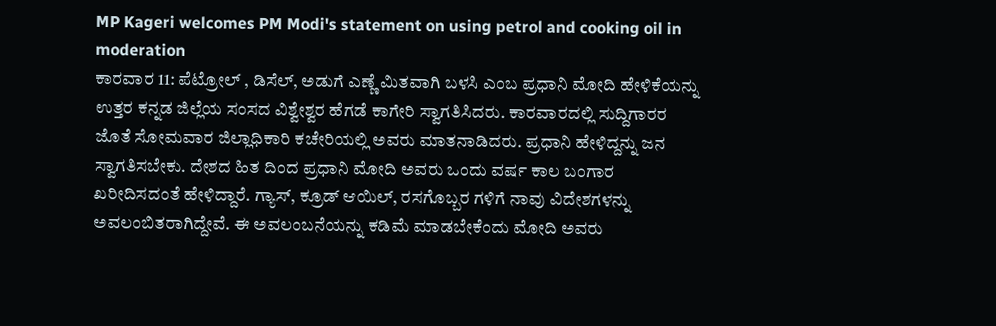MP Kageri welcomes PM Modi's statement on using petrol and cooking oil in moderation
ಕಾರವಾರ 11: ಪೆಟ್ರೋಲ್ , ಡಿಸೆಲ್, ಅಡುಗೆ ಎಣ್ಣೆ ಮಿತವಾಗಿ ಬಳಸಿ ಎಂಬ ಪ್ರಧಾನಿ ಮೋದಿ ಹೇಳಿಕೆಯನ್ನು ಉತ್ತರ ಕನ್ನಡ ಜಿಲ್ಲೆಯ ಸಂಸದ ವಿಶ್ವೇಶ್ವರ ಹೆಗಡೆ ಕಾಗೇರಿ ಸ್ವಾಗತಿಸಿದರು. ಕಾರವಾರದಲ್ಲಿ ಸುದ್ದಿಗಾರರ ಜೊತೆ ಸೋಮವಾರ ಜಿಲ್ಲಾಧಿಕಾರಿ ಕಚೇರಿಯಲ್ಲಿ ಅವರು ಮಾತನಾಡಿದರು. ಪ್ರಧಾನಿ ಹೇಳಿದ್ದನ್ನು ಜನ ಸ್ವಾಗತಿಸಬೇಕು. ದೇಶದ ಹಿತ ದಿಂದ ಪ್ರಧಾನಿ ಮೋದಿ ಅವರು ಒಂದು ವರ್ಷ ಕಾಲ ಬಂಗಾರ ಖರೀದಿಸದಂತೆ ಹೇಳಿದ್ದಾರೆ. ಗ್ಯಾಸ್, ಕ್ರೂಡ್ ಆಯಿಲ್, ರಸಗೊಬ್ಬರ ಗಳಿಗೆ ನಾವು ವಿದೇಶಗಳನ್ನು ಅವಲಂಬಿತರಾಗಿದ್ದೇವೆ. ಈ ಅವಲಂಬನೆಯನ್ನು ಕಡಿಮೆ ಮಾಡಬೇಕೆಂದು ಮೋದಿ ಅವರು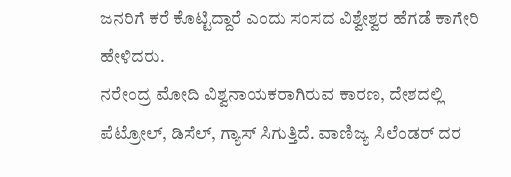ಜನರಿಗೆ ಕರೆ ಕೊಟ್ಟಿದ್ದಾರೆ ಎಂದು ಸಂಸದ ವಿಶ್ವೇಶ್ವರ ಹೆಗಡೆ ಕಾಗೇರಿ ಹೇಳಿದರು.
ನರೇಂದ್ರ ಮೋದಿ ವಿಶ್ವನಾಯಕರಾಗಿರುವ ಕಾರಣ, ದೇಶದಲ್ಲಿ ಪೆಟ್ರೋಲ್, ಡಿಸೆಲ್, ಗ್ಯಾಸ್ ಸಿಗುತ್ತಿದೆ. ವಾಣಿಜ್ಯ ಸಿಲೆಂಡರ್ ದರ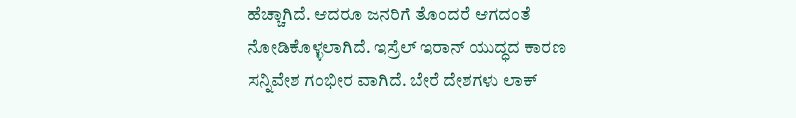ಹೆಚ್ಚಾಗಿದೆ. ಆದರೂ ಜನರಿಗೆ ತೊಂದರೆ ಆಗದಂತೆ ನೋಡಿಕೊಳ್ಳಲಾಗಿದೆ. ಇಸ್ರೆಲ್ ಇರಾನ್ ಯುದ್ಧದ ಕಾರಣ ಸನ್ನಿವೇಶ ಗಂಭೀರ ವಾಗಿದೆ. ಬೇರೆ ದೇಶಗಳು ಲಾಕ್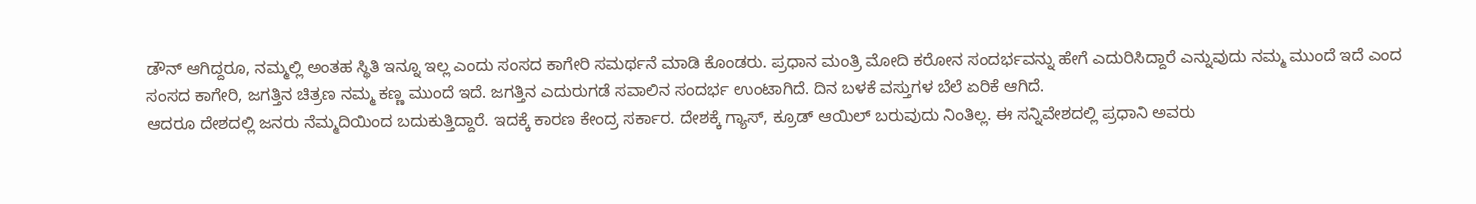ಡೌನ್ ಆಗಿದ್ದರೂ, ನಮ್ಮಲ್ಲಿ ಅಂತಹ ಸ್ಥಿತಿ ಇನ್ನೂ ಇಲ್ಲ ಎಂದು ಸಂಸದ ಕಾಗೇರಿ ಸಮರ್ಥನೆ ಮಾಡಿ ಕೊಂಡರು. ಪ್ರಧಾನ ಮಂತ್ರಿ ಮೋದಿ ಕರೋನ ಸಂದರ್ಭವನ್ನು ಹೇಗೆ ಎದುರಿಸಿದ್ದಾರೆ ಎನ್ನುವುದು ನಮ್ಮ ಮುಂದೆ ಇದೆ ಎಂದ ಸಂಸದ ಕಾಗೇರಿ, ಜಗತ್ತಿನ ಚಿತ್ರಣ ನಮ್ಮ ಕಣ್ಣ ಮುಂದೆ ಇದೆ. ಜಗತ್ತಿನ ಎದುರುಗಡೆ ಸವಾಲಿನ ಸಂದರ್ಭ ಉಂಟಾಗಿದೆ. ದಿನ ಬಳಕೆ ವಸ್ತುಗಳ ಬೆಲೆ ಏರಿಕೆ ಆಗಿದೆ.
ಆದರೂ ದೇಶದಲ್ಲಿ ಜನರು ನೆಮ್ಮದಿಯಿಂದ ಬದುಕುತ್ತಿದ್ದಾರೆ. ಇದಕ್ಕೆ ಕಾರಣ ಕೇಂದ್ರ ಸರ್ಕಾರ. ದೇಶಕ್ಕೆ ಗ್ಯಾಸ್, ಕ್ರೂಡ್ ಆಯಿಲ್ ಬರುವುದು ನಿಂತಿಲ್ಲ. ಈ ಸನ್ನಿವೇಶದಲ್ಲಿ ಪ್ರಧಾನಿ ಅವರು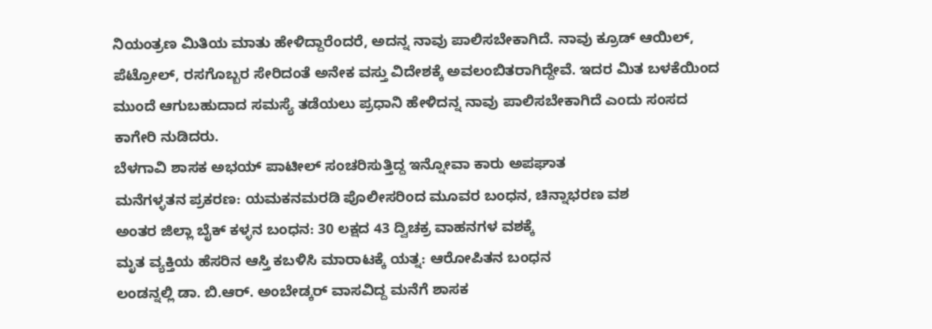ನಿಯಂತ್ರಣ ಮಿತಿಯ ಮಾತು ಹೇಳಿದ್ದಾರೆಂದರೆ, ಅದನ್ನ ನಾವು ಪಾಲಿಸಬೇಕಾಗಿದೆ. ನಾವು ಕ್ರೂಡ್ ಆಯಿಲ್, ಪೆಟ್ರೋಲ್, ರಸಗೊಬ್ಬರ ಸೇರಿದಂತೆ ಅನೇಕ ವಸ್ತು ವಿದೇಶಕ್ಕೆ ಅವಲಂಬಿತರಾಗಿದ್ದೇವೆ. ಇದರ ಮಿತ ಬಳಕೆಯಿಂದ ಮುಂದೆ ಆಗುಬಹುದಾದ ಸಮಸ್ಯೆ ತಡೆಯಲು ಪ್ರಧಾನಿ ಹೇಳಿದನ್ನ ನಾವು ಪಾಲಿಸಬೇಕಾಗಿದೆ ಎಂದು ಸಂಸದ ಕಾಗೇರಿ ನುಡಿದರು.
ಬೆಳಗಾವಿ ಶಾಸಕ ಅಭಯ್ ಪಾಟೀಲ್ ಸಂಚರಿಸುತ್ತಿದ್ದ ಇನ್ನೋವಾ ಕಾರು ಅಪಘಾತ
ಮನೆಗಳ್ಳತನ ಪ್ರಕರಣ: ಯಮಕನಮರಡಿ ಪೊಲೀಸರಿಂದ ಮೂವರ ಬಂಧನ, ಚಿನ್ನಾಭರಣ ವಶ
ಅಂತರ ಜಿಲ್ಲಾ ಬೈಕ್ ಕಳ್ಳನ ಬಂಧನ: 30 ಲಕ್ಷದ 43 ದ್ವಿಚಕ್ರ ವಾಹನಗಳ ವಶಕ್ಕೆ
ಮೃತ ವ್ಯಕ್ತಿಯ ಹೆಸರಿನ ಆಸ್ತಿ ಕಬಳಿಸಿ ಮಾರಾಟಕ್ಕೆ ಯತ್ನ: ಆರೋಪಿತನ ಬಂಧನ
ಲಂಡನ್ನಲ್ಲಿ ಡಾ. ಬಿ.ಆರ್. ಅಂಬೇಡ್ಕರ್ ವಾಸವಿದ್ದ ಮನೆಗೆ ಶಾಸಕ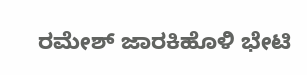ರಮೇಶ್ ಜಾರಕಿಹೊಳಿ ಭೇಟಿ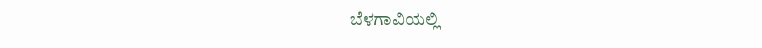ಬೆಳಗಾವಿಯಲ್ಲಿ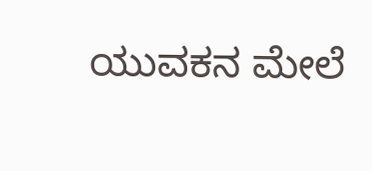ಯುವಕನ ಮೇಲೆ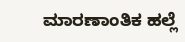ಮಾರಣಾಂತಿಕ ಹಲ್ಲೆ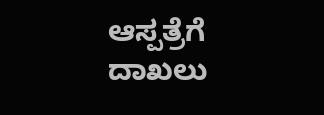ಆಸ್ಪತ್ರೆಗೆ ದಾಖಲು